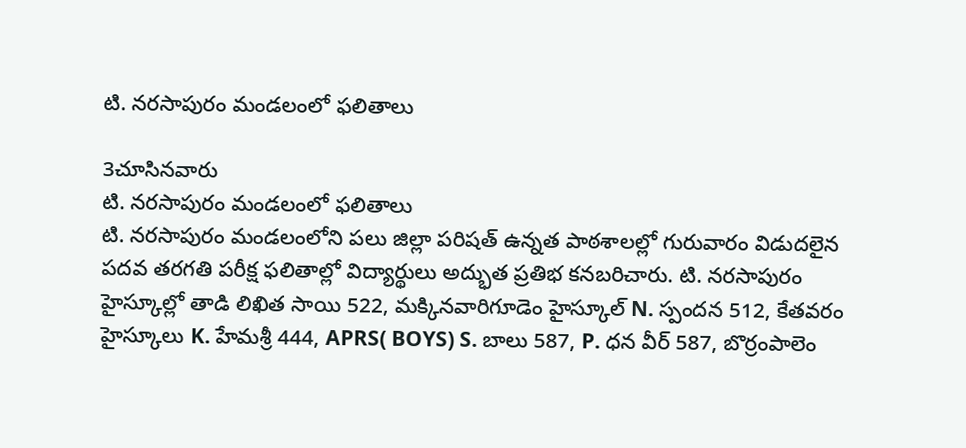టి. నరసాపురం మండలంలో ఫలితాలు

3చూసినవారు
టి. నరసాపురం మండలంలో ఫలితాలు
టి. నరసాపురం మండలంలోని పలు జిల్లా పరిషత్ ఉన్నత పాఠశాలల్లో గురువారం విడుదలైన పదవ తరగతి పరీక్ష ఫలితాల్లో విద్యార్థులు అద్భుత ప్రతిభ కనబరిచారు. టి. నరసాపురం హైస్కూల్లో తాడి లిఖిత సాయి 522, మక్కినవారిగూడెం హైస్కూల్ N. స్పందన 512, కేతవరం హైస్కూలు K. హేమశ్రీ 444, APRS( BOYS) S. బాలు 587, P. ధన వీర్ 587, బొర్రంపాలెం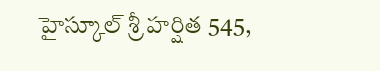హైస్కూల్ శ్రీ హర్షిత 545,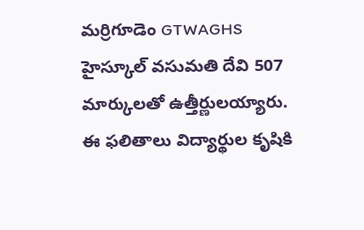మర్రిగూడెం GTWAGHS హైస్కూల్ వసుమతి దేవి 507 మార్కులతో ఉత్తీర్ణులయ్యారు. ఈ ఫలితాలు విద్యార్థుల కృషికి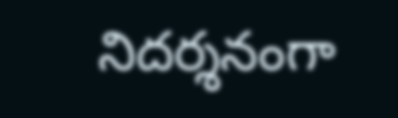నిదర్శనంగా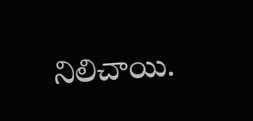నిలిచాయి.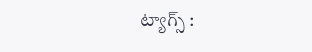ట్యాగ్స్ :